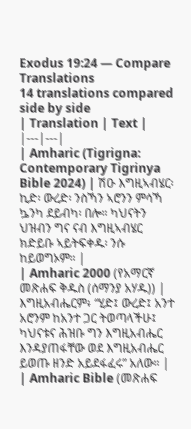Exodus 19:24 — Compare Translations
14 translations compared side by side
| Translation | Text |
|---|---|
| Amharic (Tigrigna: Contemporary Tigrinya Bible 2024) | ሽዑ እግዚኣብሄር፡ ኪድ፡ ውረድ፡ ንስኻን ኣሮንን ምሳኻ ኴንካ ደይብካ፡ በሎ። ካህናትን ህዝብን ግና ናብ እግዚኣብሄር ክድይቡ ኣይትፍቀዱ፡ ንሱ ከይወግኦም። |
| Amharic 2000 (የአማርኛ መጽሐፍ ቅዱስ (ሰማንያ አሃዱ)) | እግዚአብሔርም፥ “ሂድ፤ ውረድ፤ አንተ አሮንም ከአንተ ጋር ትወጣላችሁ፤ ካህናቱና ሕዝቡ ግን እግዚአብሔር እንዳያጠፋቸው ወደ እግዚአብሔር ይወጡ ዘንድ አይደፋፈሩ” አለው። |
| Amharic Bible (መጽሐፍ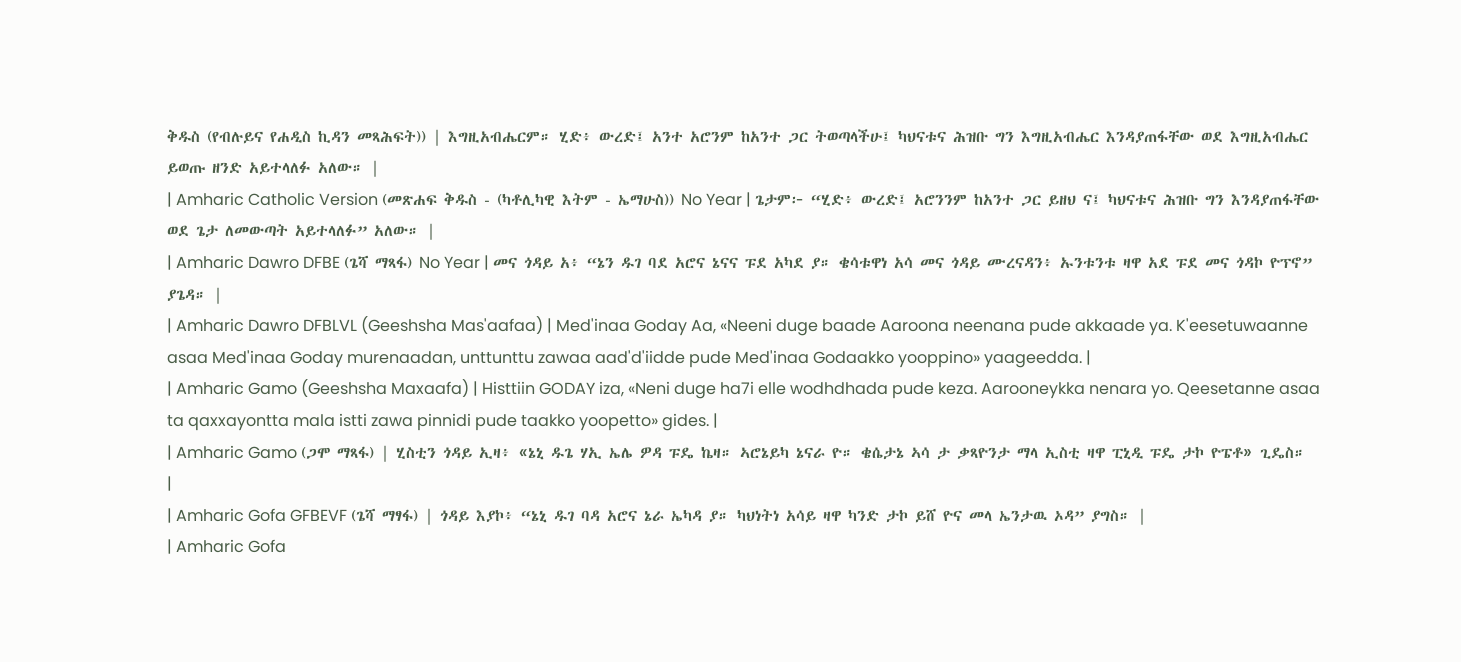ቅዱስ (የብሉይና የሐዲስ ኪዳን መጻሕፍት)) | እግዚአብሔርም። ሂድ፥ ውረድ፤ አንተ አሮንም ከአንተ ጋር ትወጣላችሁ፤ ካህናቱና ሕዝቡ ግን እግዚአብሔር እንዳያጠፋቸው ወደ እግዚአብሔር ይወጡ ዘንድ አይተላለፉ አለው። |
| Amharic Catholic Version (መጽሐፍ ቅዱስ - (ካቶሊካዊ እትም - ኤማሁስ)) No Year | ጌታም፦ “ሂድ፥ ውረድ፤ አሮንንም ከአንተ ጋር ይዘህ ና፤ ካህናቱና ሕዝቡ ግን እንዳያጠፋቸው ወደ ጌታ ለመውጣት አይተላለፉ” አለው። |
| Amharic Dawro DFBE (ጌሻ ማጻፋ) No Year | መና ጎዳይ አ፥ “ኔን ዱገ ባደ አሮና ኔናና ፑደ አካደ ያ። ቄሳቱዋነ አሳ መና ጎዳይ ሙረናዳን፥ ኡንቱንቱ ዛዋ አደ ፑደ መና ጎዳኮ ዮፕኖ” ያጌዳ። |
| Amharic Dawro DFBLVL (Geeshsha Mas'aafaa) | Med'inaa Goday Aa, «Neeni duge baade Aaroona neenana pude akkaade ya. K'eesetuwaanne asaa Med'inaa Goday murenaadan, unttunttu zawaa aad'd'iidde pude Med'inaa Godaakko yooppino» yaageedda. |
| Amharic Gamo (Geeshsha Maxaafa) | Histtiin GODAY iza, «Neni duge ha7i elle wodhdhada pude keza. Aarooneykka nenara yo. Qeesetanne asaa ta qaxxayontta mala istti zawa pinnidi pude taakko yoopetto» gides. |
| Amharic Gamo (ጋሞ ማጻፋ) | ሂስቲን ጎዳይ ኢዛ፥ «ኔኒ ዱጌ ሃኢ ኤሌ ዎዳ ፑዴ ኬዛ። ኣሮኔይካ ኔናራ ዮ። ቄሴታኔ ኣሳ ታ ቃጻዮንታ ማላ ኢስቲ ዛዋ ፒኒዲ ፑዴ ታኮ ዮፔቶ» ጊዴስ። |
| Amharic Gofa GFBEVF (ጌሻ ማፃፋ) | ጎዳይ እያኮ፥ “ኔኒ ዱገ ባዳ አሮና ኔራ ኤካዳ ያ። ካህነትነ አሳይ ዛዋ ካንድ ታኮ ይሸ ዮና መላ ኤንታዉ ኦዳ” ያግስ። |
| Amharic Gofa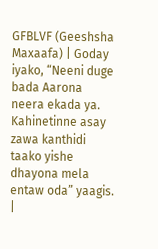GFBLVF (Geeshsha Maxaafa) | Goday iyako, “Neeni duge bada Aarona neera ekada ya. Kahinetinne asay zawa kanthidi taako yishe dhayona mela entaw oda” yaagis. |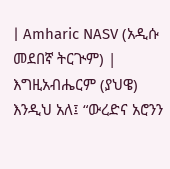| Amharic NASV (አዲሱ መደበኛ ትርጒም) | እግዚአብሔርም (ያህዌ) እንዲህ አለ፤ “ውረድና አሮንን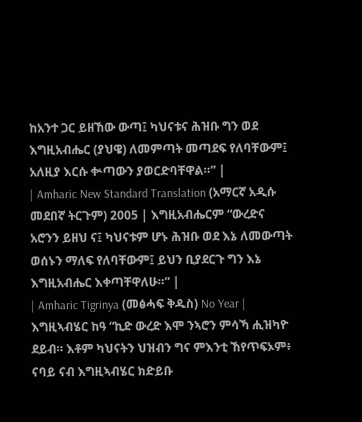ከአንተ ጋር ይዘኸው ውጣ፤ ካህናቱና ሕዝቡ ግን ወደ እግዚአብሔር (ያህዌ) ለመምጣት መጣደፍ የለባቸውም፤ አለዚያ እርሱ ቍጣውን ያወርድባቸዋል።” |
| Amharic New Standard Translation (አማርኛ አዲሱ መደበኛ ትርጉም) 2005 | እግዚአብሔርም “ውረድና አሮንን ይዘህ ና፤ ካህናቱም ሆኑ ሕዝቡ ወደ እኔ ለመውጣት ወሰኑን ማለፍ የለባቸውም፤ ይህን ቢያደርጉ ግን እኔ እግዚአብሔር እቀጣቸዋለሁ።” |
| Amharic Tigrinya (መፅሓፍ ቅዱስ) No Year | እግዚኣብሄር ከዓ “ኪድ ውረድ እሞ ንኣሮን ምሳኻ ሒዝካዮ ደይብ። እቶም ካህናትን ህዝብን ግና ምእንቲ ኸየጥፍኦም፥ ናባይ ናብ እግዚኣብሄር ክድይቡ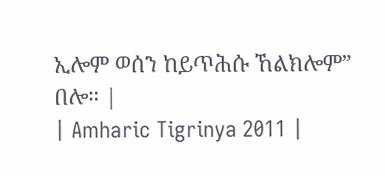ኢሎም ወሰን ከይጥሕሱ ኸልክሎም” በሎ። |
| Amharic Tigrinya 2011 |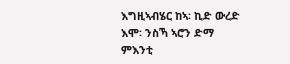እግዚኣብሄር ከኣ፡ ኪድ ውረድ እሞ፡ ንስኻ ኣሮን ድማ ምእንቲ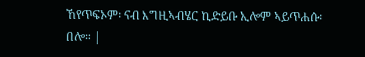ኸየጥፍኦም፡ ናብ እግዚኣብሄር ኪድይቡ ኢሎም ኣይጥሐሱ፡ በሎ። |